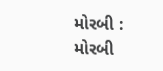મોરબી : મોરબી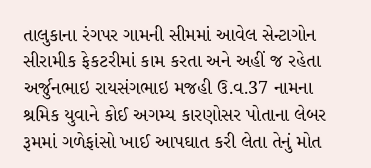તાલુકાના રંગપર ગામની સીમમાં આવેલ સેન્ટાગોન સીરામીક ફેકટરીમાં કામ કરતા અને અહીં જ રહેતા અર્જુનભાઇ રાયસંગભાઇ મજહી ઉ.વ.37 નામના શ્રમિક યુવાને કોઈ અગમ્ય કારણોસર પોતાના લેબર રૂમમાં ગળેફાંસો ખાઈ આપઘાત કરી લેતા તેનું મોત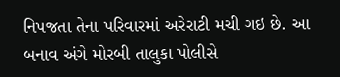નિપજતા તેના પરિવારમાં અરેરાટી મચી ગઇ છે. આ બનાવ અંગે મોરબી તાલુકા પોલીસે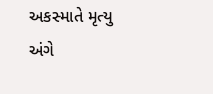અકસ્માતે મૃત્યુ અંગે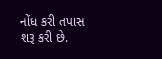નોંધ કરી તપાસ શરૂ કરી છે.